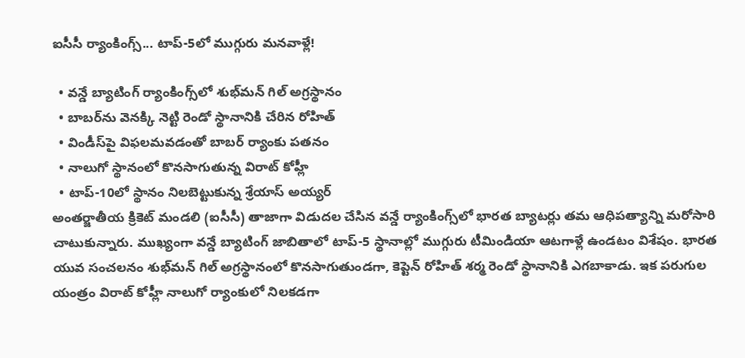ఐసీసీ ర్యాంకింగ్స్... టాప్-5లో ముగ్గురు మనవాళ్లే!

  • వన్డే బ్యాటింగ్ ర్యాంకింగ్స్‌లో శుభ్‌మన్ గిల్ అగ్రస్థానం
  • బాబర్‌ను వెనక్కి నెట్టి రెండో స్థానానికి చేరిన రోహిత్
  • విండీస్‌పై విఫలమవడంతో బాబర్ ర్యాంకు పతనం
  • నాలుగో స్థానంలో కొనసాగుతున్న విరాట్ కోహ్లీ
  • టాప్-10లో స్థానం నిలబెట్టుకున్న శ్రేయాస్ అయ్యర్
అంతర్జాతీయ క్రికెట్ మండలి (ఐసీసీ) తాజాగా విడుదల చేసిన వన్డే ర్యాంకింగ్స్‌లో భారత బ్యాటర్లు తమ ఆధిపత్యాన్ని మరోసారి చాటుకున్నారు. ముఖ్యంగా వన్డే బ్యాటింగ్ జాబితాలో టాప్-5 స్థానాల్లో ముగ్గురు టీమిండియా ఆటగాళ్లే ఉండటం విశేషం. భారత యువ సంచలనం శుభ్‌మన్ గిల్ అగ్రస్థానంలో కొనసాగుతుండగా, కెప్టెన్ రోహిత్ శర్మ రెండో స్థానానికి ఎగబాకాడు. ఇక పరుగుల యంత్రం విరాట్ కోహ్లీ నాలుగో ర్యాంకులో నిలకడగా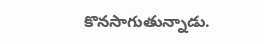కొనసాగుతున్నాడు.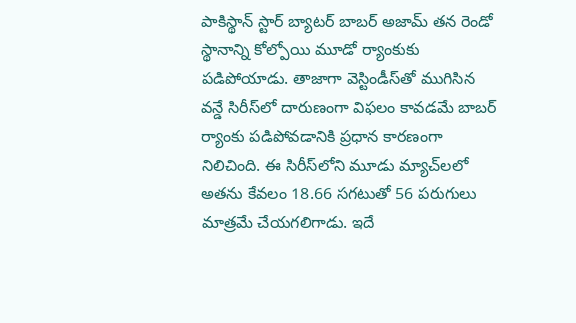పాకిస్థాన్ స్టార్ బ్యాటర్ బాబర్ అజామ్ తన రెండో స్థానాన్ని కోల్పోయి మూడో ర్యాంకుకు పడిపోయాడు. తాజాగా వెస్టిండీస్‌తో ముగిసిన వన్డే సిరీస్‌లో దారుణంగా విఫలం కావడమే బాబర్ ర్యాంకు పడిపోవడానికి ప్రధాన కారణంగా నిలిచింది. ఈ సిరీస్‌లోని మూడు మ్యాచ్‌లలో అతను కేవలం 18.66 సగటుతో 56 పరుగులు మాత్రమే చేయగలిగాడు. ఇదే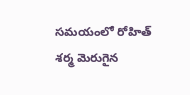సమయంలో రోహిత్ శర్మ మెరుగైన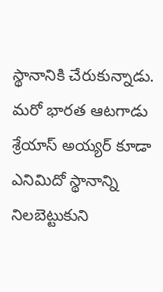స్థానానికి చేరుకున్నాడు. మరో భారత ఆటగాడు శ్రేయాస్ అయ్యర్ కూడా ఎనిమిదో స్థానాన్ని నిలబెట్టుకుని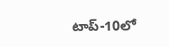టాప్-10లో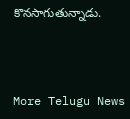కొనసాగుతున్నాడు.



More Telugu News